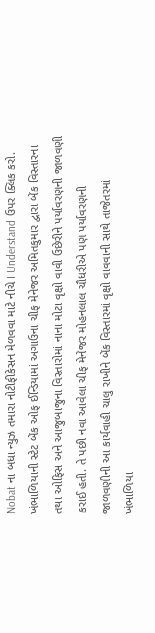Nobat ના બધા ન્યુઝ તમારા નોટીફીકેસન મેળવવા માટે નીચે I Understand ઉપર ક્લિક કરો.
ખંભાળિયાની સ્ટેટ બેંક ઓફ ઈન્ડિયામાં અગાઉના ચીફ મેનેજર અમિતકુમાર દ્વારા બેંક વિસ્તારના તથા ઓફિસ અને આજુબાજુના વિસ્તારોમાં નાના મોટા વૃક્ષો વાવી ઉછેરીને પર્યાવરણની જાળવણી કરાઈ હતી. તે પછી નવા આવેલા ચીફ મેનેજર મોહનલાલ ચૌધરીએ પણ પર્યાવરણની જાળવણીની આ કાર્યવાહી ચાલુ રાખીને બેંક વિસ્તારમાં વૃક્ષો વાવવાની સાથે તાજેતરમાં ખંભાળિયા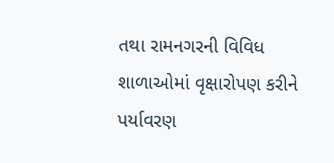તથા રામનગરની વિવિધ શાળાઓમાં વૃક્ષારોપણ કરીને પર્યાવરણ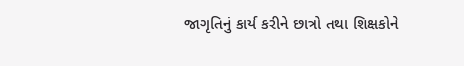જાગૃતિનું કાર્ય કરીને છાત્રો તથા શિક્ષકોને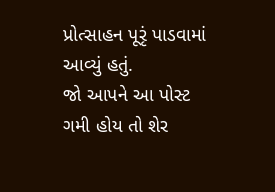પ્રોત્સાહન પૂરૃં પાડવામાં આવ્યું હતું.
જો આપને આ પોસ્ટ ગમી હોય તો શેર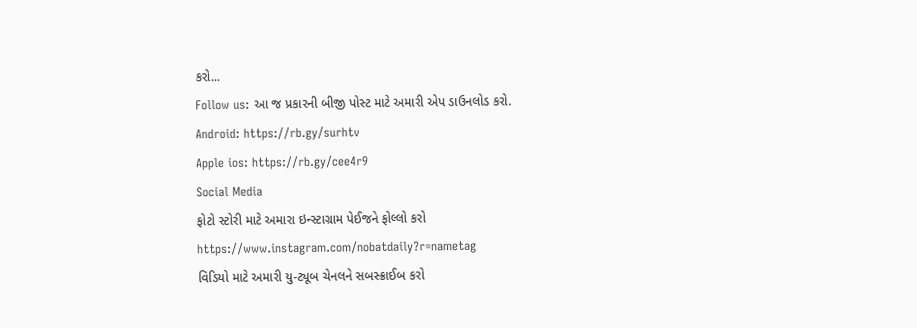કરો...
Follow us: આ જ પ્રકારની બીજી પોસ્ટ માટે અમારી એપ ડાઉનલોડ કરો.
Android: https://rb.gy/surhtv
Apple ios: https://rb.gy/cee4r9
Social Media
ફોટો સ્ટોરી માટે અમારા ઇન્સ્ટાગ્રામ પેઈજને ફોલ્લો કરો
https://www.instagram.com/nobatdaily?r=nametag
વિડિયો માટે અમારી યુ-ટ્યૂબ ચેનલને સબસ્ક્રાઈબ કરો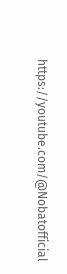https://youtube.com/@Nobatofficial